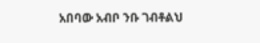አበባው አብቦ ንቡ ገብቶልህ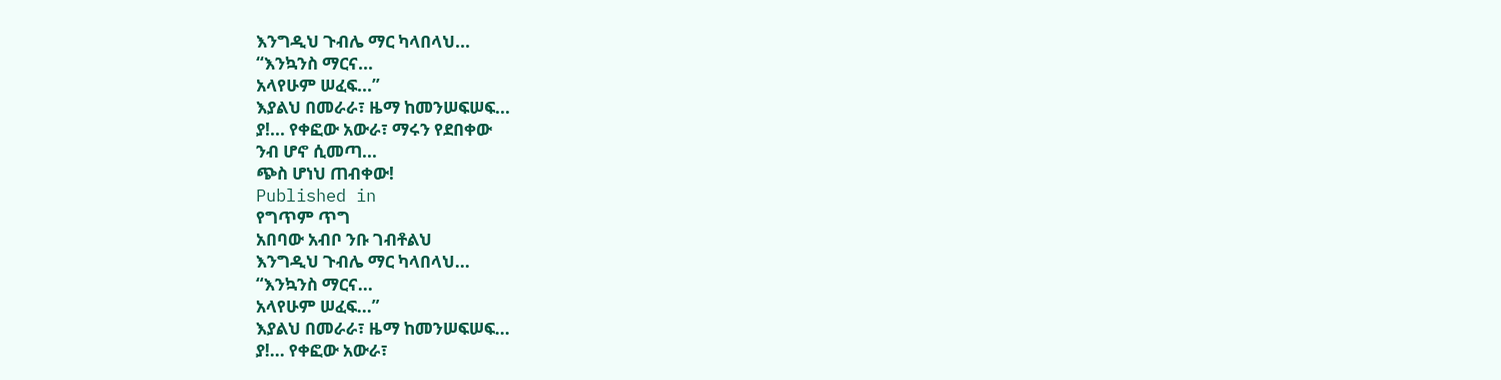እንግዲህ ጉብሌ ማር ካላበላህ...
“እንኳንስ ማርና...
አላየሁም ሠፈፍ...”
እያልህ በመራራ፣ ዜማ ከመንሠፍሠፍ...
ያ!... የቀፎው አውራ፣ ማሩን የደበቀው
ንብ ሆኖ ሲመጣ...
ጭስ ሆነህ ጠብቀው!
Published in
የግጥም ጥግ
አበባው አብቦ ንቡ ገብቶልህ
እንግዲህ ጉብሌ ማር ካላበላህ...
“እንኳንስ ማርና...
አላየሁም ሠፈፍ...”
እያልህ በመራራ፣ ዜማ ከመንሠፍሠፍ...
ያ!... የቀፎው አውራ፣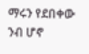ማሩን የደበቀው
ንብ ሆኖ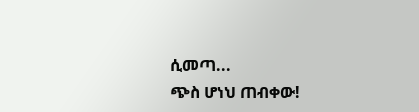ሲመጣ...
ጭስ ሆነህ ጠብቀው!